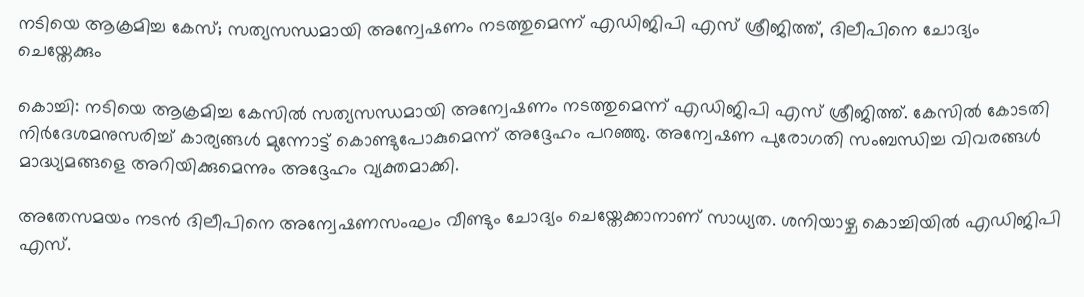നടിയെ ആക്രമിച്ച കേസ്; സത്യസന്ധമായി അന്വേഷണം നടത്തുമെന്ന് എഡിജിപി എസ് ശ്രീജിത്ത്, ദിലീപിനെ ചോദ്യം ചെയ്തേക്കും

കൊച്ചി: നടിയെ ആക്രമിച്ച കേസിൽ സത്യസന്ധമായി അന്വേഷണം നടത്തുമെന്ന് എഡിജിപി എസ് ശ്രീജിത്ത്. കേസിൽ കോടതി നിർദേശമനുസരിച്ച് കാര്യങ്ങൾ മുന്നോട്ട് കൊണ്ടുപോകുമെന്ന് അദ്ദേഹം പറഞ്ഞു. അന്വേഷണ പുരോഗതി സംബന്ധിച്ച വിവരങ്ങൾ മാദ്ധ്യമങ്ങളെ അറിയിക്കുമെന്നും അദ്ദേഹം വ്യക്തമാക്കി.

അതേസമയം നടൻ ദിലീപിനെ അന്വേഷണസംഘം വീണ്ടും ചോദ്യം ചെയ്തേക്കാനാണ് സാധ്യത. ശനിയാഴ്ച കൊച്ചിയിൽ എഡിജിപി എസ്.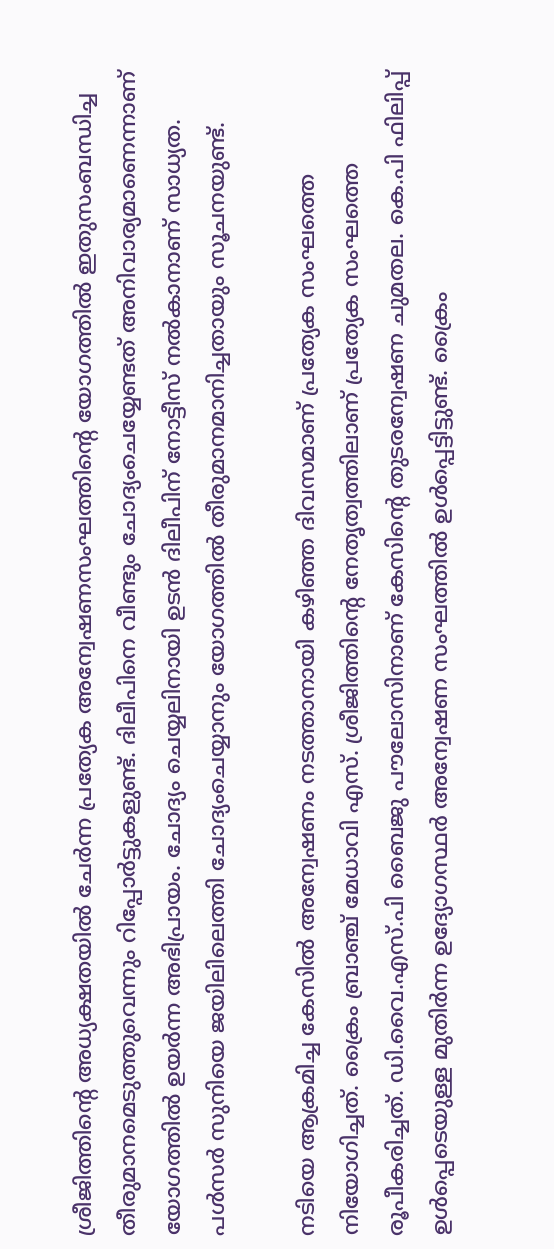ശ്രീജിത്തിന്റെ അധ്യക്ഷതയിൽ ചേർന്ന പ്രത്യേക അന്വേഷണസംഘത്തിന്റെ യോഗത്തിൽ ഇതുസംബന്ധിച്ച തീരുമാനമെടുത്തുവെന്നും റിപ്പോർട്ടുകളുണ്ട്. ദിലീപിനെ വീണ്ടും ചോദ്യംചെയ്യേണ്ടത് അനിവാര്യമാണെന്നാണ് യോഗത്തിൽ ഉയർന്ന അഭിപ്രായം. ചോദ്യം ചെയ്യലിനായി ഉടൻ ദിലീപിന് നോട്ടീസ് നൽകാനാണ് സാധ്യത. പൾസർ സുനിയെ ജയിലിലെത്തി ചോദ്യംചെയ്യാനും യോഗത്തിൽ തീരുമാനമാനിച്ചതായും സൂചനയുണ്ട്.

നടിയെ ആക്രമിച്ച കേസിൽ അന്വേഷണം നടത്താനായി കഴിഞ്ഞ ദിവസമാണ് പ്രത്യേക സംഘത്തെ നിയോഗിച്ചത്. ക്രൈം ബ്രാഞ്ച് മേധാവി എസ്. ശ്രീജിത്തിന്റെ നേതൃത്വത്തിലാണ് പ്രത്യേക സംഘത്തെ രൂപീകരിച്ചത്. ഡി.വൈ.എസ്.പി ബൈജു പൗലോസിനാണ് കേസിന്റെ തുടരന്വേഷണ ചുമതല. കെ.പി ഫിലിപ്പ് ഉൾപ്പെടെയുള്ള മുതിർന്ന ഉദ്യോഗസ്ഥർ അന്വേഷണ സംഘത്തിൽ ഉൾപ്പെട്ടിട്ടുണ്ട്. ക്രൈം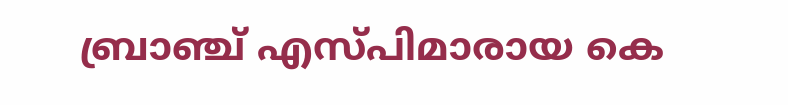ബ്രാഞ്ച് എസ്പിമാരായ കെ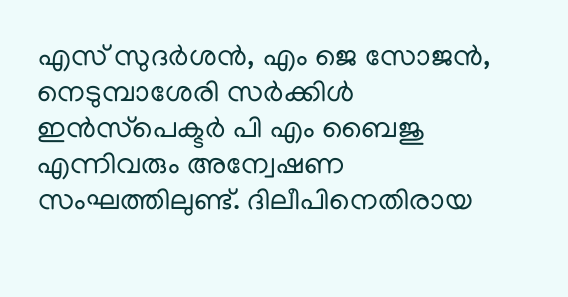എസ് സുദർശൻ, എം ജെ സോജൻ, നെടുമ്പാശേരി സർക്കിൾ ഇൻസ്‌പെക്ടർ പി എം ബൈജു എന്നിവരും അന്വേഷണ സംഘത്തിലുണ്ട്. ദിലീപിനെതിരായ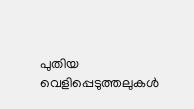പുതിയ വെളിപ്പെടുത്തലുകൾ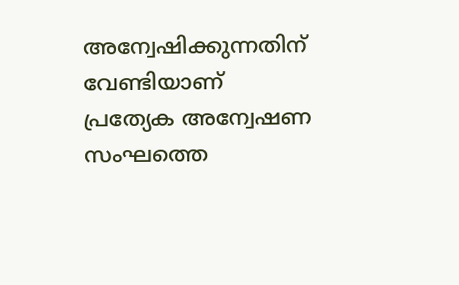അന്വേഷിക്കുന്നതിന് വേണ്ടിയാണ് പ്രത്യേക അന്വേഷണ സംഘത്തെ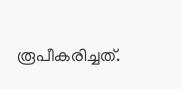രൂപീകരിച്ചത്.